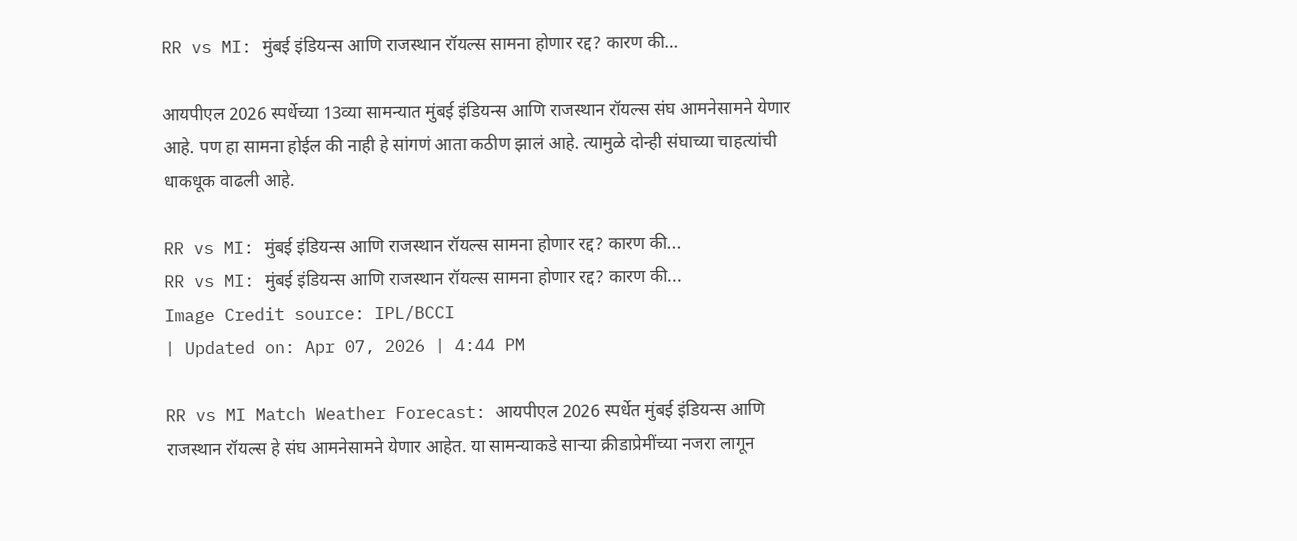RR vs MI: मुंबई इंडियन्स आणि राजस्थान रॉयल्स सामना होणार रद्द? कारण की…

आयपीएल 2026 स्पर्धेच्या 13व्या सामन्यात मुंबई इंडियन्स आणि राजस्थान रॉयल्स संघ आमनेसामने येणार आहे. पण हा सामना होईल की नाही हे सांगणं आता कठीण झालं आहे. त्यामुळे दोन्ही संघाच्या चाहत्यांची धाकधूक वाढली आहे.

RR vs MI: मुंबई इंडियन्स आणि राजस्थान रॉयल्स सामना होणार रद्द? कारण की...
RR vs MI: मुंबई इंडियन्स आणि राजस्थान रॉयल्स सामना होणार रद्द? कारण की...
Image Credit source: IPL/BCCI
| Updated on: Apr 07, 2026 | 4:44 PM

RR vs MI Match Weather Forecast: आयपीएल 2026 स्पर्धेत मुंबई इंडियन्स आणि राजस्थान रॉयल्स हे संघ आमनेसामने येणार आहेत. या सामन्याकडे साऱ्या क्रीडाप्रेमींच्या नजरा लागून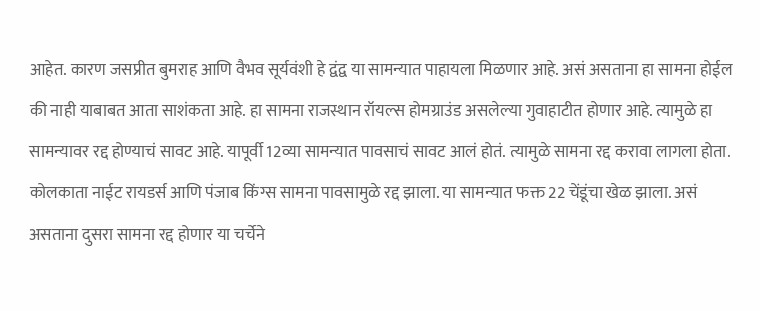आहेत. कारण जसप्रीत बुमराह आणि वैभव सूर्यवंशी हे द्वंद्व या सामन्यात पाहायला मिळणार आहे. असं असताना हा सामना होईल की नाही याबाबत आता साशंकता आहे. हा सामना राजस्थान रॉयल्स होमग्राउंड असलेल्या गुवाहाटीत होणार आहे. त्यामुळे हा सामन्यावर रद्द होण्याचं सावट आहे. यापूर्वी 12व्या सामन्यात पावसाचं सावट आलं होतं. त्यामुळे सामना रद्द करावा लागला होता. कोलकाता नाईट रायडर्स आणि पंजाब किंग्स सामना पावसामुळे रद्द झाला. या सामन्यात फक्त 22 चेंडूंचा खेळ झाला. असं असताना दुसरा सामना रद्द होणार या चर्चेने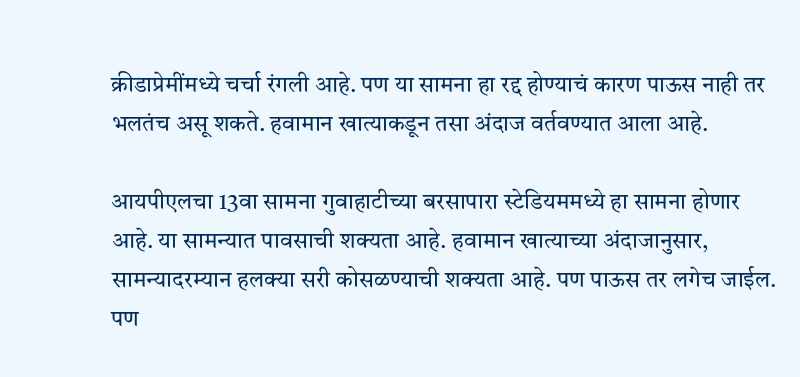क्रीडाप्रेमींमध्ये चर्चा रंगली आहे. पण या सामना हा रद्द होण्याचं कारण पाऊस नाही तर भलतंच असू शकते. हवामान खात्याकडून तसा अंदाज वर्तवण्यात आला आहे.

आयपीएलचा 13वा सामना गुवाहाटीच्या बरसापारा स्टेडियममध्ये हा सामना होणार आहे. या सामन्यात पावसाची शक्यता आहे. हवामान खात्याच्या अंदाजानुसार, सामन्यादरम्यान हलक्या सरी कोसळण्याची शक्यता आहे. पण पाऊस तर लगेच जाईल. पण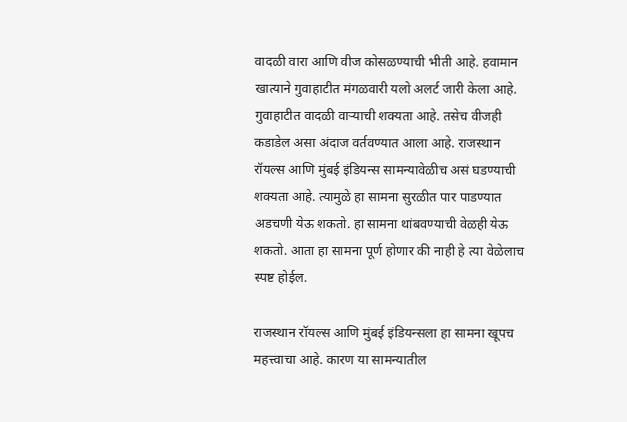वादळी वारा आणि वीज कोसळण्याची भीती आहे. हवामान खात्याने गुवाहाटीत मंगळवारी यलो अलर्ट जारी केला आहे. गुवाहाटीत वादळी वाऱ्याची शक्यता आहे. तसेच वीजही कडाडेल असा अंदाज वर्तवण्यात आला आहे. राजस्थान रॉयल्स आणि मुंबई इंडियन्स सामन्यावेळीच असं घडण्याची शक्यता आहे. त्यामुळे हा सामना सुरळीत पार पाडण्यात अडचणी येऊ शकतो. हा सामना थांबवण्याची वेळही येऊ शकतो. आता हा सामना पूर्ण होणार की नाही हे त्या वेळेलाच स्पष्ट होईल.

राजस्थान रॉयल्स आणि मुंबई इंडियन्सला हा सामना खूपच महत्त्वाचा आहे. कारण या सामन्यातील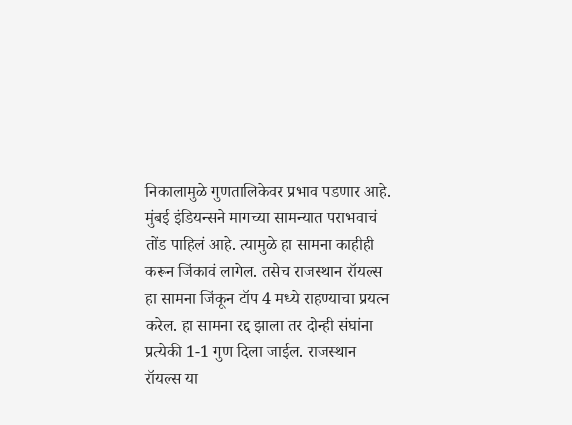निकालामुळे गुणतालिकेवर प्रभाव पडणार आहे. मुंबई इंडियन्सने मागच्या सामन्यात पराभवाचं तोंड पाहिलं आहे. त्यामुळे हा सामना काहीही करून जिंकावं लागेल. तसेच राजस्थान रॉयल्स हा सामना जिंकून टॉप 4 मध्ये राहण्याचा प्रयत्न करेल. हा सामना रद्द झाला तर दोन्ही संघांना प्रत्येकी 1-1 गुण दिला जाईल. राजस्थान रॉयल्स या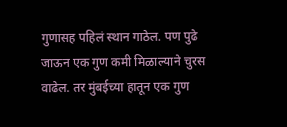गुणासह पहिलं स्थान गाठेल. पण पुढे जाऊन एक गुण कमी मिळाल्याने चुरस वाढेल. तर मुंबईच्या हातून एक गुण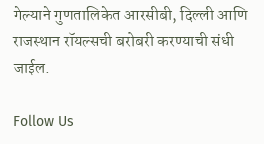गेल्याने गुणतालिकेत आरसीबी, दिल्ली आणि राजस्थान रॉयल्सची बरोबरी करण्याची संधी जाईल.

Follow Us